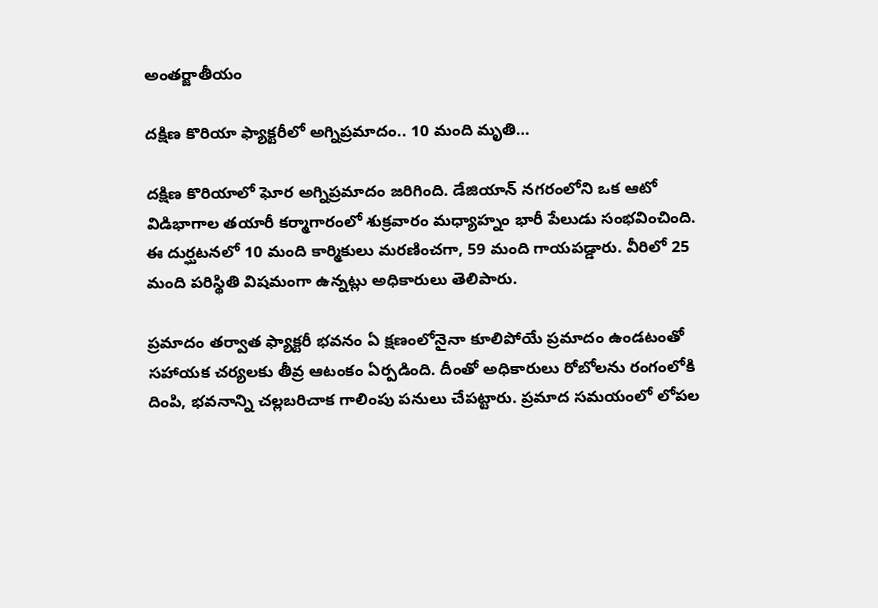అంతర్జాతీయం

దక్షిణ కొరియా ఫ్యాక్టరీలో అగ్నిప్రమాదం.. 10 మంది మృతి…

దక్షిణ కొరియాలో ఘోర అగ్నిప్రమాదం జరిగింది. డేజియాన్ నగరంలోని ఒక ఆటో విడిభాగాల తయారీ కర్మాగారంలో శుక్రవారం మధ్యాహ్నం భారీ పేలుడు సంభవించింది. ఈ దుర్ఘటనలో 10 మంది కార్మికులు మరణించగా, 59 మంది గాయపడ్డారు. వీరిలో 25 మంది పరిస్థితి విషమంగా ఉన్నట్లు అధికారులు తెలిపారు.

ప్రమాదం తర్వాత ఫ్యాక్టరీ భవనం ఏ క్షణంలోనైనా కూలిపోయే ప్రమాదం ఉండటంతో సహాయక చర్యలకు తీవ్ర ఆటంకం ఏర్పడింది. దీంతో అధికారులు రోబోలను రంగంలోకి దింపి, భవనాన్ని చల్లబరిచాక గాలింపు పనులు చేపట్టారు. ప్రమాద సమయంలో లోపల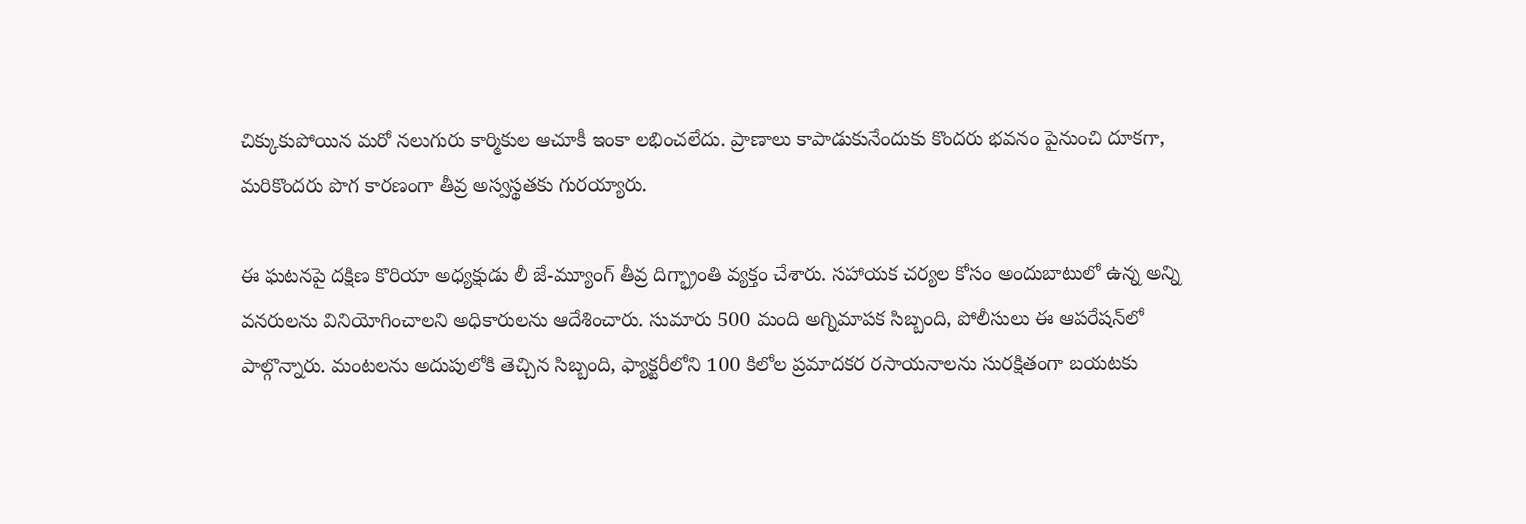చిక్కుకుపోయిన మరో నలుగురు కార్మికుల ఆచూకీ ఇంకా లభించలేదు. ప్రాణాలు కాపాడుకునేందుకు కొందరు భవనం పైనుంచి దూకగా, మరికొందరు పొగ కారణంగా తీవ్ర అస్వస్థతకు గురయ్యారు.

ఈ ఘటనపై దక్షిణ కొరియా అధ్యక్షుడు లీ జే-మ్యూంగ్ తీవ్ర దిగ్భ్రాంతి వ్యక్తం చేశారు. సహాయక చర్యల కోసం అందుబాటులో ఉన్న అన్ని వనరులను వినియోగించాలని అధికారులను ఆదేశించారు. సుమారు 500 మంది అగ్నిమాపక సిబ్బంది, పోలీసులు ఈ ఆపరేషన్‌లో పాల్గొన్నారు. మంటలను అదుపులోకి తెచ్చిన సిబ్బంది, ఫ్యాక్టరీలోని 100 కిలోల ప్రమాదకర రసాయనాలను సురక్షితంగా బయటకు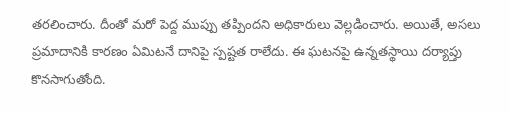తరలించారు. దీంతో మరో పెద్ద ముప్పు తప్పిందని అధికారులు వెల్లడించారు. అయితే, అసలు ప్రమాదానికి కారణం ఏమిటనే దానిపై స్పష్టత రాలేదు. ఈ ఘటనపై ఉన్నతస్థాయి దర్యాప్తు కొనసాగుతోంది.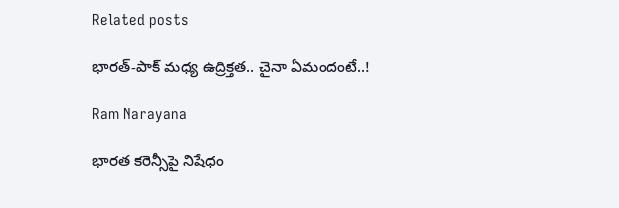Related posts

భారత్‌-పాక్ మ‌ధ్య ఉద్రిక్తత.. చైనా ఏమందంటే..!

Ram Narayana

భారత కరెన్సీపై నిషేధం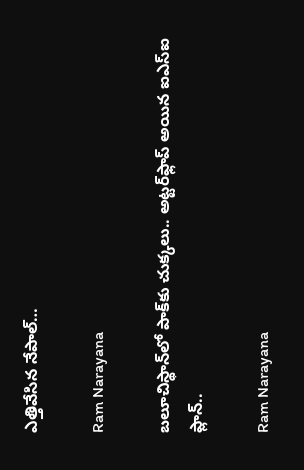ఎత్తివేసిన నేపాల్…

Ram Narayana

బలూచిస్థాన్‌లో పాక్‌కు చుక్కలు.. అట్టర్‌ఫ్లాప్ అయిన ఐఎస్ఐ ప్లాన్..

Ram Narayana